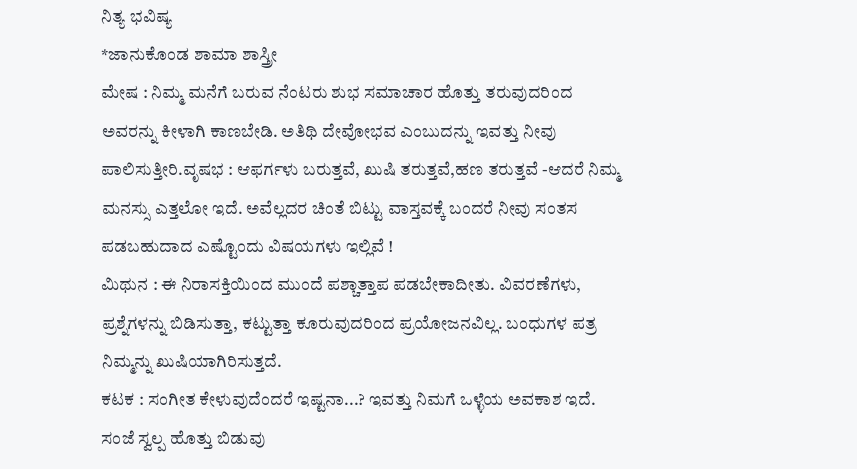ನಿತ್ಯ ಭವಿಷ್ಯ
*ಜಾನುಕೊಂಡ ಶಾಮಾ ಶಾಸ್ತ್ರೀ
ಮೇಷ : ನಿಮ್ಮ ಮನೆಗೆ ಬರುವ ನೆಂಟರು ಶುಭ ಸಮಾಚಾರ ಹೊತ್ತು ತರುವುದರಿಂದ ಅವರನ್ನು ಕೀಳಾಗಿ ಕಾಣಬೇಡಿ. ಅತಿಥಿ ದೇವೋಭವ ಎಂಬುದನ್ನು ಇವತ್ತು ನೀವು ಪಾಲಿಸುತ್ತೀರಿ.ವೃಷಭ : ಆಫರ್ಗಳು ಬರುತ್ತವೆ, ಖುಷಿ ತರುತ್ತವೆ,ಹಣ ತರುತ್ತವೆ -ಆದರೆ ನಿಮ್ಮ ಮನಸ್ಸು ಎತ್ತಲೋ ಇದೆ. ಅವೆಲ್ಲದರ ಚಿಂತೆ ಬಿಟ್ಟು ವಾಸ್ತವಕ್ಕೆ ಬಂದರೆ ನೀವು ಸಂತಸ ಪಡಬಹುದಾದ ಎಷ್ಟೊಂದು ವಿಷಯಗಳು ಇಲ್ಲಿವೆ !
ಮಿಥುನ : ಈ ನಿರಾಸಕ್ತಿಯಿಂದ ಮುಂದೆ ಪಶ್ಚಾತ್ತಾಪ ಪಡಬೇಕಾದೀತು. ವಿವರಣೆಗಳು, ಪ್ರಶ್ನೆಗಳನ್ನು ಬಿಡಿಸುತ್ತಾ, ಕಟ್ಟುತ್ತಾ ಕೂರುವುದರಿಂದ ಪ್ರಯೋಜನವಿಲ್ಲ. ಬಂಧುಗಳ ಪತ್ರ ನಿಮ್ಮನ್ನು ಖುಷಿಯಾಗಿರಿಸುತ್ತದೆ.
ಕಟಕ : ಸಂಗೀತ ಕೇಳುವುದೆಂದರೆ ಇಷ್ಟನಾ...? ಇವತ್ತು ನಿಮಗೆ ಒಳ್ಳೆಯ ಅವಕಾಶ ಇದೆ. ಸಂಜೆ ಸ್ವಲ್ಪ ಹೊತ್ತು ಬಿಡುವು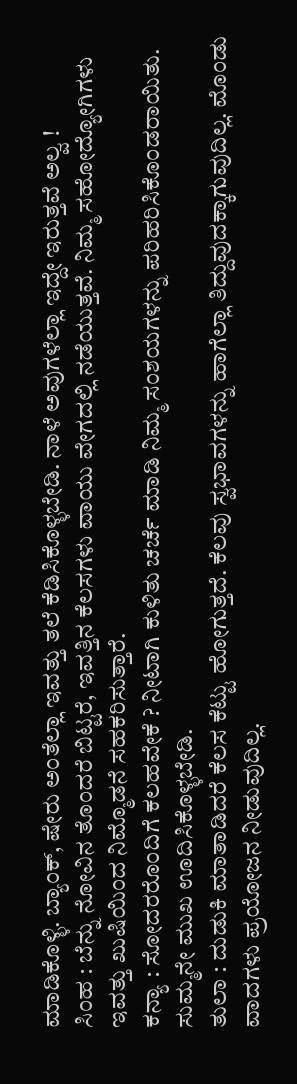ಮಾಡಿಕೊಳ್ಳಿ. ಬ್ಯಾಂಕ್, ಷೇರು ಅಂತೆಲ್ಲಾ ಇವತ್ತು ತಲೆ ಕೆಡಿಸಿಕೊಳ್ಳಬೇಡಿ. ನಾಳೆ ಅವುಗಳೆಲ್ಲಾ ಇದ್ದೇ ಇರುತ್ತವೆ ಅಲ್ವ !
ಸಿಂಹ : ಬೆನ್ನು ನೋವಿನ ತೊಂದರೆ ಬಿಟ್ಟರೆ, ಇವತ್ತಿನ ಕೆಲಸಗಳು ವಾಯು ವೇಗದಲ್ಲಿ ನಡೆಯುತ್ತವೆ. ನಿಮ್ಮ ಸಹೋದ್ಯೋಗಿಗಳು ಇವತ್ತು ಖುಷಿಯಿಂದ ನಿಮ್ಮೊಡನೆ ಸಹಕರಿಸುತ್ತಾರೆ.
ಕನ್ಯಾ : ಸೋದರರೊಂದಿಗೆ ಕಲಹವೇಕೆ ? ನೀಟಾಗಿ ಕುಳಿತು ಚರ್ಚೆ ಮಾಡಿ ನಿಮ್ಮ ಸಂಶಯಗಳನ್ನು ಪರಿಹರಿಸಿಕೊಂಡರಾಯಿತು. ಸುಮ್ಮನೇ ಮುಖ ಊದಿಸಿಕೊಳ್ಳಬೇಡಿ.
ತುಲಾ : ದುಡುಕಿ ಮಾತಾಡಿದರೆ ಕೆಲಸ ಕೆಟ್ಟು ಹೋಗುತ್ತದೆ. ಕೆಲವು ಸ್ವಭಾವಗಳನ್ನು ಹಾಗೆಲ್ಲಾ ತಿದ್ದುವುದಕ್ಕಾಗುವುದಿಲ್ಲ. ಮೊಂಡು ವಾದಗಳು ಪ್ರಯೋಜನ ನೀಡುವುದಿಲ್ಲ.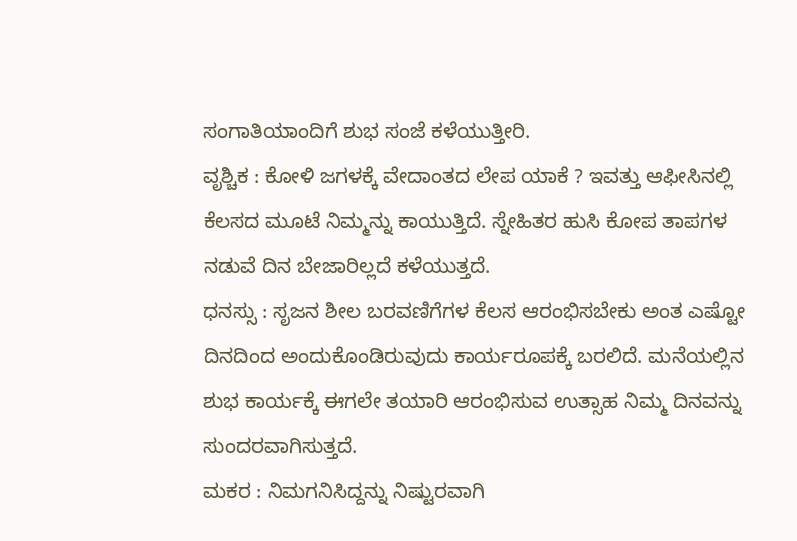ಸಂಗಾತಿಯಾಂದಿಗೆ ಶುಭ ಸಂಜೆ ಕಳೆಯುತ್ತೀರಿ.
ವೃಶ್ಚಿಕ : ಕೋಳಿ ಜಗಳಕ್ಕೆ ವೇದಾಂತದ ಲೇಪ ಯಾಕೆ ? ಇವತ್ತು ಆಫೀಸಿನಲ್ಲಿ ಕೆಲಸದ ಮೂಟೆ ನಿಮ್ಮನ್ನು ಕಾಯುತ್ತಿದೆ. ಸ್ನೇಹಿತರ ಹುಸಿ ಕೋಪ ತಾಪಗಳ ನಡುವೆ ದಿನ ಬೇಜಾರಿಲ್ಲದೆ ಕಳೆಯುತ್ತದೆ.
ಧನಸ್ಸು : ಸೃಜನ ಶೀಲ ಬರವಣಿಗೆಗಳ ಕೆಲಸ ಆರಂಭಿಸಬೇಕು ಅಂತ ಎಷ್ಟೋ ದಿನದಿಂದ ಅಂದುಕೊಂಡಿರುವುದು ಕಾರ್ಯರೂಪಕ್ಕೆ ಬರಲಿದೆ. ಮನೆಯಲ್ಲಿನ ಶುಭ ಕಾರ್ಯಕ್ಕೆ ಈಗಲೇ ತಯಾರಿ ಆರಂಭಿಸುವ ಉತ್ಸಾಹ ನಿಮ್ಮ ದಿನವನ್ನು ಸುಂದರವಾಗಿಸುತ್ತದೆ.
ಮಕರ : ನಿಮಗನಿಸಿದ್ದನ್ನು ನಿಷ್ಟುರವಾಗಿ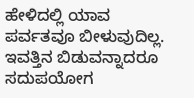ಹೇಳಿದಲ್ಲಿ ಯಾವ ಪರ್ವತವೂ ಬೀಳುವುದಿಲ್ಲ. ಇವತ್ತಿನ ಬಿಡುವನ್ನಾದರೂ ಸದುಪಯೋಗ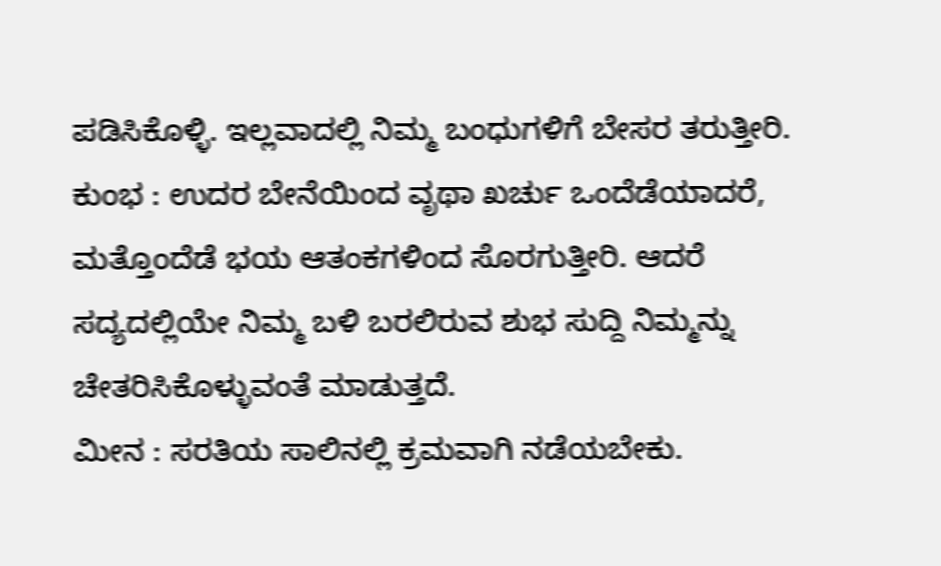ಪಡಿಸಿಕೊಳ್ಳಿ. ಇಲ್ಲವಾದಲ್ಲಿ ನಿಮ್ಮ ಬಂಧುಗಳಿಗೆ ಬೇಸರ ತರುತ್ತೀರಿ.
ಕುಂಭ : ಉದರ ಬೇನೆಯಿಂದ ವೃಥಾ ಖರ್ಚು ಒಂದೆಡೆಯಾದರೆ, ಮತ್ತೊಂದೆಡೆ ಭಯ ಆತಂಕಗಳಿಂದ ಸೊರಗುತ್ತೀರಿ. ಆದರೆ ಸದ್ಯದಲ್ಲಿಯೇ ನಿಮ್ಮ ಬಳಿ ಬರಲಿರುವ ಶುಭ ಸುದ್ದಿ ನಿಮ್ಮನ್ನು ಚೇತರಿಸಿಕೊಳ್ಳುವಂತೆ ಮಾಡುತ್ತದೆ.
ಮೀನ : ಸರತಿಯ ಸಾಲಿನಲ್ಲಿ ಕ್ರಮವಾಗಿ ನಡೆಯಬೇಕು.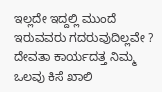ಇಲ್ಲದೇ ಇದ್ದಲ್ಲಿ ಮುಂದೆ ಇರುವವರು ಗದರುವುದಿಲ್ಲವೇ ? ದೇವತಾ ಕಾರ್ಯದತ್ತ ನಿಮ್ಮ ಒಲವು ಕಿಸೆ ಖಾಲಿ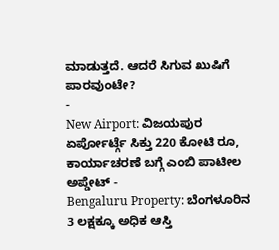ಮಾಡುತ್ತದೆ. ಆದರೆ ಸಿಗುವ ಖುಷಿಗೆ ಪಾರವುಂಟೇ?
-
New Airport: ವಿಜಯಪುರ ಏರ್ಪೋರ್ಟ್ಗೆ ಸಿಕ್ತು 220 ಕೋಟಿ ರೂ, ಕಾರ್ಯಾಚರಣೆ ಬಗ್ಗೆ ಎಂಬಿ ಪಾಟೀಲ ಅಪ್ಡೇಟ್ -
Bengaluru Property: ಬೆಂಗಳೂರಿನ 3 ಲಕ್ಷಕ್ಕೂ ಅಧಿಕ ಆಸ್ತಿ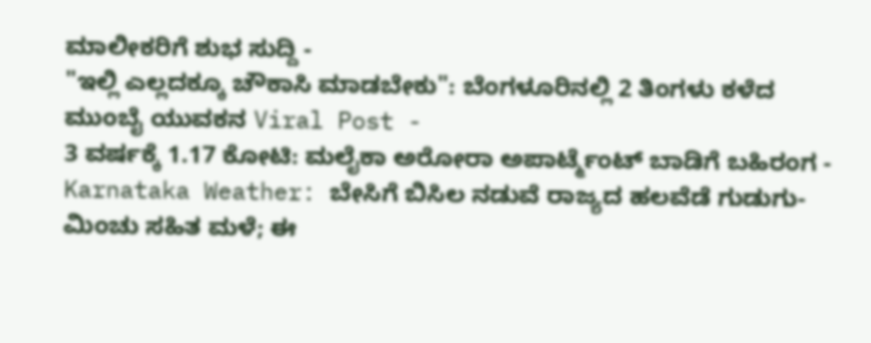ಮಾಲೀಕರಿಗೆ ಶುಭ ಸುದ್ದಿ -
"ಇಲ್ಲಿ ಎಲ್ಲದಕ್ಕೂ ಚೌಕಾಸಿ ಮಾಡಬೇಕು": ಬೆಂಗಳೂರಿನಲ್ಲಿ 2 ತಿಂಗಳು ಕಳೆದ ಮುಂಬೈ ಯುವಕನ Viral Post -
3 ವರ್ಷಕ್ಕೆ 1.17 ಕೋಟಿ: ಮಲೈಕಾ ಅರೋರಾ ಅಪಾರ್ಟ್ಮೆಂಟ್ ಬಾಡಿಗೆ ಬಹಿರಂಗ -
Karnataka Weather: ಬೇಸಿಗೆ ಬಿಸಿಲ ನಡುವೆ ರಾಜ್ಯದ ಹಲವೆಡೆ ಗುಡುಗು-ಮಿಂಚು ಸಹಿತ ಮಳೆ; ಈ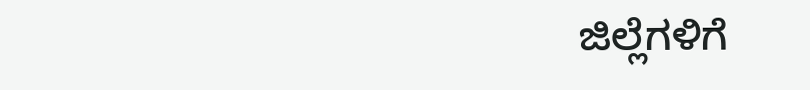ಜಿಲ್ಲೆಗಳಿಗೆ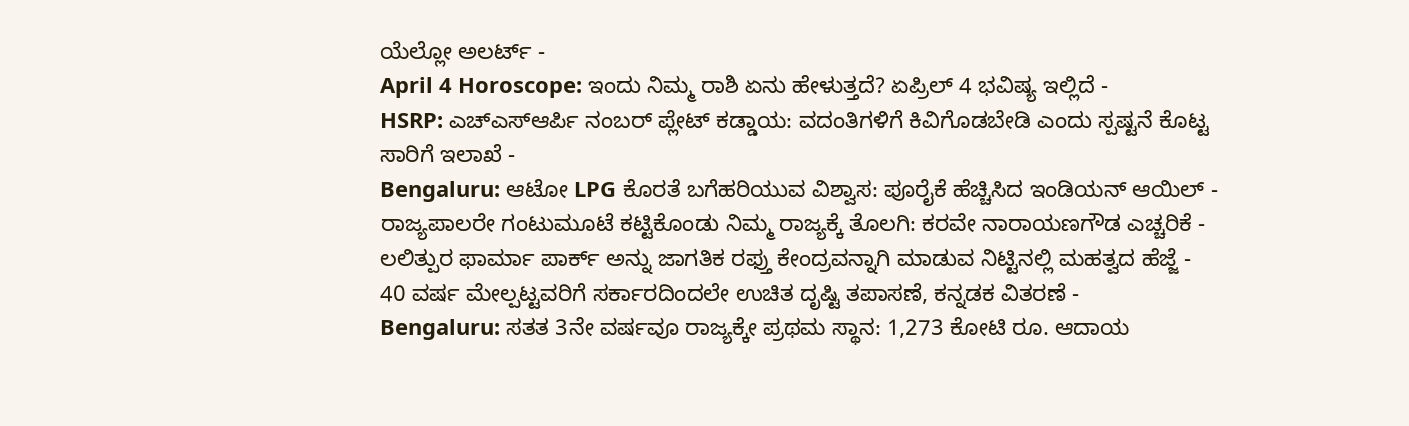ಯೆಲ್ಲೋ ಅಲರ್ಟ್ -
April 4 Horoscope: ಇಂದು ನಿಮ್ಮ ರಾಶಿ ಏನು ಹೇಳುತ್ತದೆ? ಏಪ್ರಿಲ್ 4 ಭವಿಷ್ಯ ಇಲ್ಲಿದೆ -
HSRP: ಎಚ್ಎಸ್ಆರ್ಪಿ ನಂಬರ್ ಪ್ಲೇಟ್ ಕಡ್ಡಾಯ: ವದಂತಿಗಳಿಗೆ ಕಿವಿಗೊಡಬೇಡಿ ಎಂದು ಸ್ಪಷ್ಟನೆ ಕೊಟ್ಟ ಸಾರಿಗೆ ಇಲಾಖೆ -
Bengaluru: ಆಟೋ LPG ಕೊರತೆ ಬಗೆಹರಿಯುವ ವಿಶ್ವಾಸ: ಪೂರೈಕೆ ಹೆಚ್ಚಿಸಿದ ಇಂಡಿಯನ್ ಆಯಿಲ್ -
ರಾಜ್ಯಪಾಲರೇ ಗಂಟುಮೂಟೆ ಕಟ್ಟಿಕೊಂಡು ನಿಮ್ಮ ರಾಜ್ಯಕ್ಕೆ ತೊಲಗಿ: ಕರವೇ ನಾರಾಯಣಗೌಡ ಎಚ್ಚರಿಕೆ -
ಲಲಿತ್ಪುರ ಫಾರ್ಮಾ ಪಾರ್ಕ್ ಅನ್ನು ಜಾಗತಿಕ ರಫ್ತು ಕೇಂದ್ರವನ್ನಾಗಿ ಮಾಡುವ ನಿಟ್ಟಿನಲ್ಲಿ ಮಹತ್ವದ ಹೆಜ್ಜೆ -
40 ವರ್ಷ ಮೇಲ್ಪಟ್ಟವರಿಗೆ ಸರ್ಕಾರದಿಂದಲೇ ಉಚಿತ ದೃಷ್ಟಿ ತಪಾಸಣೆ, ಕನ್ನಡಕ ವಿತರಣೆ -
Bengaluru: ಸತತ 3ನೇ ವರ್ಷವೂ ರಾಜ್ಯಕ್ಕೇ ಪ್ರಥಮ ಸ್ಥಾನ: 1,273 ಕೋಟಿ ರೂ. ಆದಾಯ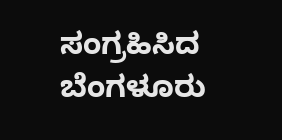ಸಂಗ್ರಹಿಸಿದ ಬೆಂಗಳೂರು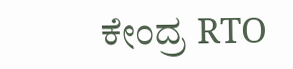ಕೇಂದ್ರ RTO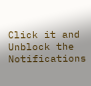Click it and Unblock the Notifications